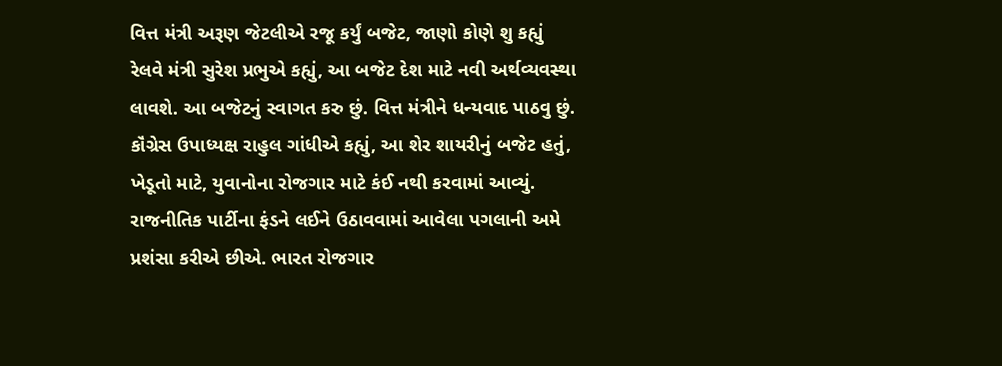વિત્ત મંત્રી અરૂણ જેટલીએ રજૂ કર્યું બજેટ, જાણો કોણે શુ કહ્યું
રેલવે મંત્રી સુરેશ પ્રભુએ કહ્યું, આ બજેટ દેશ માટે નવી અર્થવ્યવસ્થા લાવશે. આ બજેટનું સ્વાગત કરુ છું. વિત્ત મંત્રીને ધન્યવાદ પાઠવુ છું.
કૉંગ્રેસ ઉપાધ્યક્ષ રાહુલ ગાંધીએ કહ્યું, આ શેર શાયરીનું બજેટ હતું, ખેડૂતો માટે, યુવાનોના રોજગાર માટે કંઈ નથી કરવામાં આવ્યું. રાજનીતિક પાર્ટીના ફંડને લઈને ઉઠાવવામાં આવેલા પગલાની અમે પ્રશંસા કરીએ છીએ. ભારત રોજગાર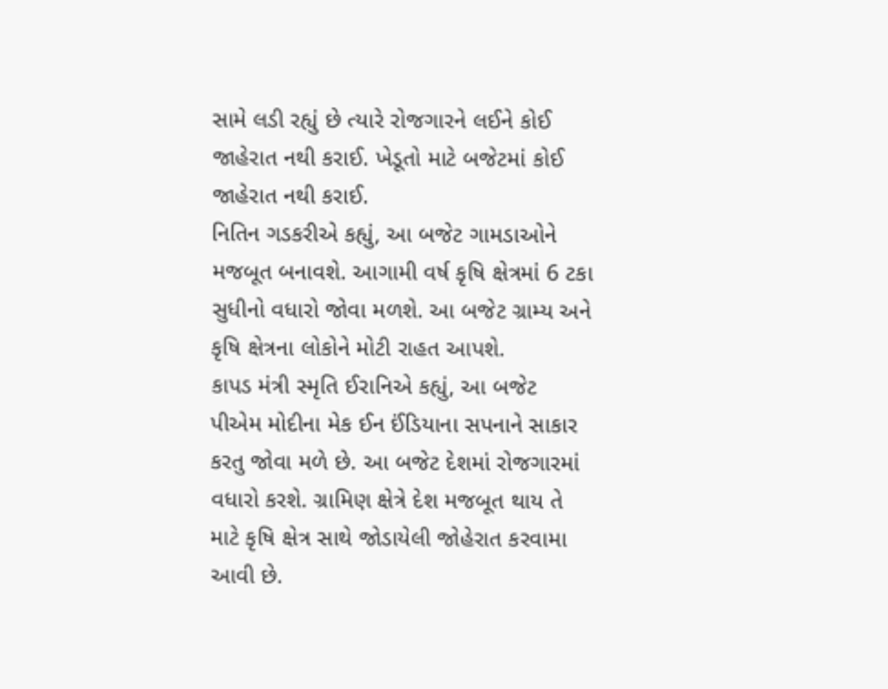સામે લડી રહ્યું છે ત્યારે રોજગારને લઈને કોઈ જાહેરાત નથી કરાઈ. ખેડૂતો માટે બજેટમાં કોઈ જાહેરાત નથી કરાઈ.
નિતિન ગડકરીએ કહ્યું, આ બજેટ ગામડાઓને મજબૂત બનાવશે. આગામી વર્ષ કૃષિ ક્ષેત્રમાં 6 ટકા સુધીનો વધારો જોવા મળશે. આ બજેટ ગ્રામ્ય અને કૃષિ ક્ષેત્રના લોકોને મોટી રાહત આપશે.
કાપડ મંત્રી સ્મૃતિ ઈરાનિએ કહ્યું, આ બજેટ પીએમ મોદીના મેક ઈન ઈંડિયાના સપનાને સાકાર કરતુ જોવા મળે છે. આ બજેટ દેશમાં રોજગારમાં વધારો કરશે. ગ્રામિણ ક્ષેત્રે દેશ મજબૂત થાય તે માટે કૃષિ ક્ષેત્ર સાથે જોડાયેલી જોહેરાત કરવામા આવી છે.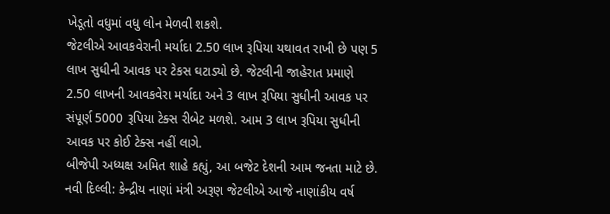ખેડૂતો વધુમાં વધુ લોન મેળવી શકશે.
જેટલીએ આવકવેરાની મર્યાદા 2.50 લાખ રૂપિયા યથાવત રાખી છે પણ 5 લાખ સુધીની આવક પર ટેકસ ઘટાડ્યો છે. જેટલીની જાહેરાત પ્રમાણે 2.50 લાખની આવકવેરા મર્યાદા અને 3 લાખ રૂપિયા સુધીની આવક પર સંપૂર્ણ 5000 રૂપિયા ટેક્સ રીબેટ મળશે. આમ 3 લાખ રૂપિયા સુધીની આવક પર કોઈ ટેક્સ નહીં લાગે.
બીજેપી અધ્યક્ષ અમિત શાહે કહ્યું, આ બજેટ દેશની આમ જનતા માટે છે.
નવી દિલ્લી: કેન્દ્રીય નાણાં મંત્રી અરૂણ જેટલીએ આજે નાણાંકીય વર્ષ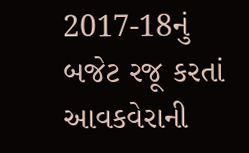2017-18નું બજેટ રજૂ કરતાં આવકવેરાની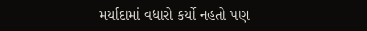મર્યાદામાં વધારો કર્યો નહતો પણ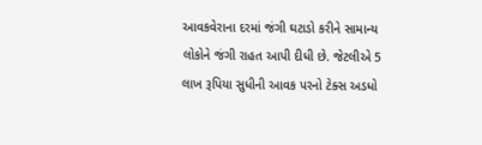આવકવેરાના દરમાં જંગી ઘટાડો કરીને સામાન્ય લોકોને જંગી રાહત આપી દીધી છે. જેટલીએ 5 લાખ રૂપિયા સુધીની આવક પરનો ટેક્સ અડધો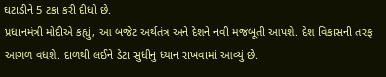ઘટાડીને 5 ટકા કરી દીધો છે.
પ્રધાનમંત્રી મોદીએ કહ્યું, આ બજેટ અર્થતંત્ર અને દેશને નવી મજબૂતી આપશે. દેશ વિકાસની તરફ આગળ વધશે. દાળથી લઈને ડેટા સુધીનુ ધ્યાન રાખવામાં આવ્યું છે.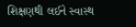શિક્ષણથી લઈને સ્વાસ્થ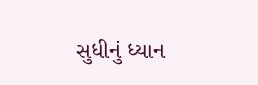સુધીનું ધ્યાન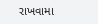રાખવામા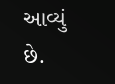આવ્યું છે.